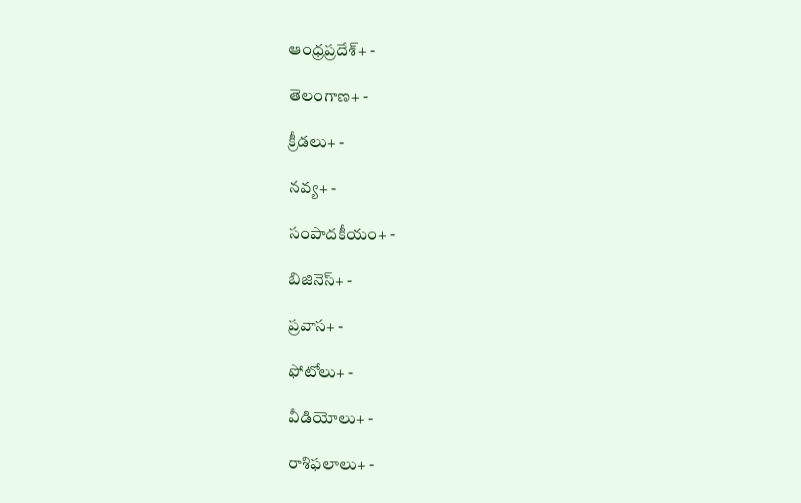ఆంధ్రప్రదేశ్+ -

తెలంగాణ+ -

క్రీడలు+ -

నవ్య+ -

సంపాదకీయం+ -

బిజినెస్+ -

ప్రవాస+ -

ఫోటోలు+ -

వీడియోలు+ -

రాశిఫలాలు+ -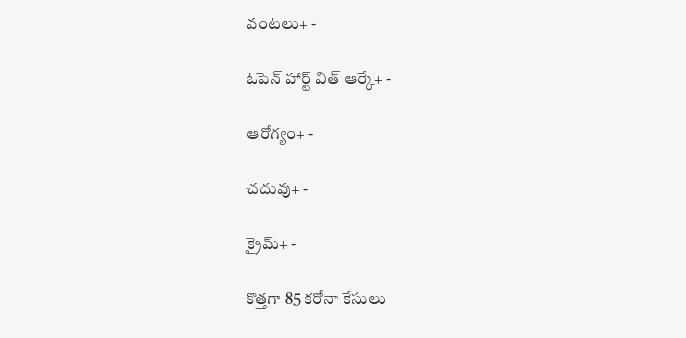వంటలు+ -

ఓపెన్ హార్ట్ విత్ ఆర్కే+ -

ఆరోగ్యం+ -

చదువు+ -

క్రైమ్+ -

కొత్తగా 85 కరోనా కేసులు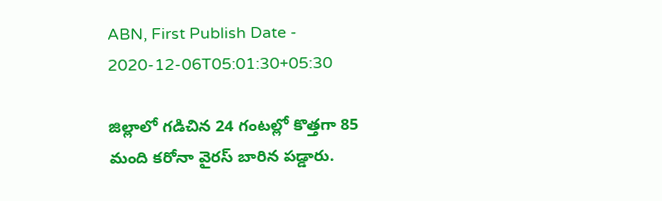ABN, First Publish Date - 2020-12-06T05:01:30+05:30

జిల్లాలో గడిచిన 24 గంటల్లో కొత్తగా 85 మంది కరోనా వైరస్‌ బారిన పడ్డారు.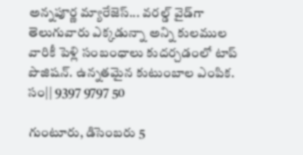అన్నపూర్ణ మ్యారేజెస్... వరల్డ్ వైడ్‌గా తెలుగువారు ఎక్కడున్నా అన్ని కులముల వారికీ పెళ్లి సంబంధాలు కుదర్చడంలో టాప్ పొజిషన్. ఉన్నతమైన కుటుంబాల ఎంపిక. సం|| 9397 9797 50

గుంటూరు, డిసెంబరు 5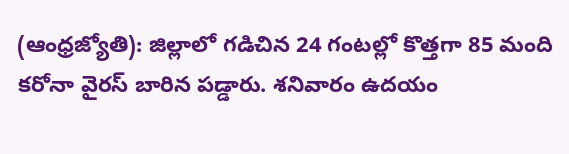(ఆంధ్రజ్యోతి): జిల్లాలో గడిచిన 24 గంటల్లో కొత్తగా 85 మంది కరోనా వైరస్‌ బారిన పడ్డారు. శనివారం ఉదయం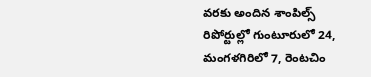వరకు అందిన శాంపిల్స్‌ రిపోర్టుల్లో గుంటూరులో 24, మంగళగిరిలో 7, రెంటచిం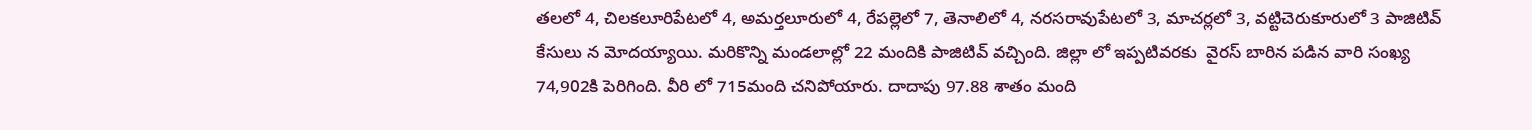తలలో 4, చిలకలూరిపేటలో 4, అమర్తలూరులో 4, రేపల్లెలో 7, తెనాలిలో 4, నరసరావుపేటలో 3, మాచర్లలో 3, వట్టిచెరుకూరులో 3 పాజిటివ్‌ కేసులు న మోదయ్యాయి. మరికొన్ని మండలాల్లో 22 మందికి పాజిటివ్‌ వచ్చింది. జిల్లా లో ఇప్పటివరకు  వైరస్‌ బారిన పడిన వారి సంఖ్య 74,902కి పెరిగింది. వీరి లో 715మంది చనిపోయారు. దాదాపు 97.88 శాతం మంది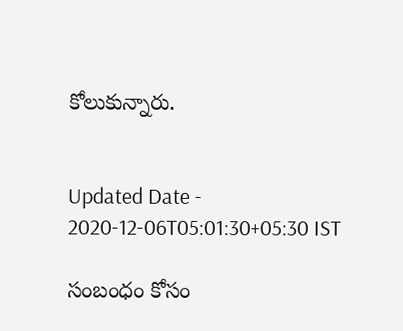కోలుకున్నారు.


Updated Date - 2020-12-06T05:01:30+05:30 IST

సంబంధం కోసం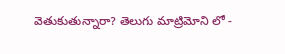వెతుకుతున్నారా? తెలుగు మాట్రిమోని లో -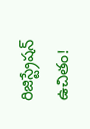రిజిస్ట్రేషన్ ఉచితం!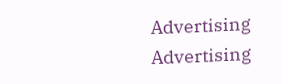Advertising
Advertising